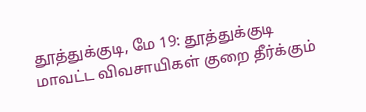தூத்துக்குடி, மே 19: தூத்துக்குடி மாவட்ட விவசாயிகள் குறை தீர்க்கும்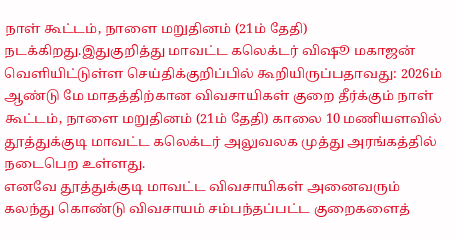நாள் கூட்டம், நாளை மறுதினம் (21ம் தேதி) நடக்கிறது.இதுகுறித்து மாவட்ட கலெக்டர் விஷூ மகாஜன் வெளியிட்டுள்ள செய்திக்குறிப்பில் கூறியிருப்பதாவது: 2026ம் ஆண்டு மே மாதத்திற்கான விவசாயிகள் குறை தீர்க்கும் நாள் கூட்டம், நாளை மறுதினம் (21ம் தேதி) காலை 10 மணியளவில் தூத்துக்குடி மாவட்ட கலெக்டர் அலுவலக முத்து அரங்கத்தில் நடைபெற உள்ளது.
எனவே தூத்துக்குடி மாவட்ட விவசாயிகள் அனைவரும் கலந்து கொண்டு விவசாயம் சம்பந்தப்பட்ட குறைகளைத்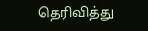தெரிவித்து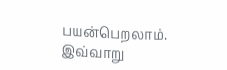பயன்பெறலாம். இவ்வாறு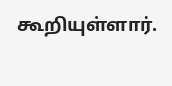கூறியுள்ளார்.